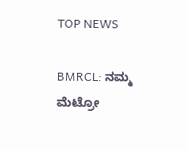TOP NEWS

BMRCL: ನಮ್ಮ ಮೆಟ್ರೋ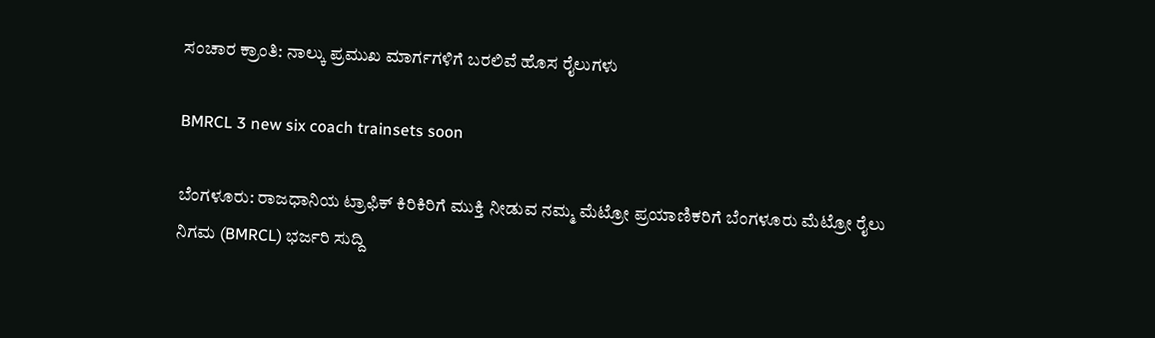ಸಂಚಾರ ಕ್ರಾಂತಿ: ನಾಲ್ಕು ಪ್ರಮುಖ ಮಾರ್ಗಗಳಿಗೆ ಬರಲಿವೆ ಹೊಸ ರೈಲುಗಳು

BMRCL 3 new six coach trainsets soon

ಬೆಂಗಳೂರು: ರಾಜಧಾನಿಯ ಟ್ರಾಫಿಕ್ ಕಿರಿಕಿರಿಗೆ ಮುಕ್ತಿ ನೀಡುವ ನಮ್ಮ ಮೆಟ್ರೋ ಪ್ರಯಾಣಿಕರಿಗೆ ಬೆಂಗಳೂರು ಮೆಟ್ರೋ ರೈಲು ನಿಗಮ (BMRCL) ಭರ್ಜರಿ ಸುದ್ದಿ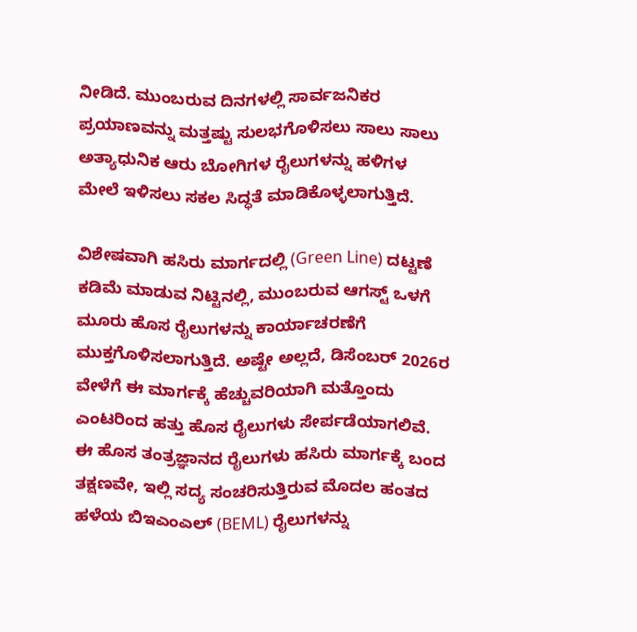ನೀಡಿದೆ. ಮುಂಬರುವ ದಿನಗಳಲ್ಲಿ ಸಾರ್ವಜನಿಕರ ಪ್ರಯಾಣವನ್ನು ಮತ್ತಷ್ಟು ಸುಲಭಗೊಳಿಸಲು ಸಾಲು ಸಾಲು ಅತ್ಯಾಧುನಿಕ ಆರು ಬೋಗಿಗಳ ರೈಲುಗಳನ್ನು ಹಳಿಗಳ ಮೇಲೆ ಇಳಿಸಲು ಸಕಲ ಸಿದ್ಧತೆ ಮಾಡಿಕೊಳ್ಳಲಾಗುತ್ತಿದೆ.

ವಿಶೇಷವಾಗಿ ಹಸಿರು ಮಾರ್ಗದಲ್ಲಿ (Green Line) ದಟ್ಟಣೆ ಕಡಿಮೆ ಮಾಡುವ ನಿಟ್ಟಿನಲ್ಲಿ, ಮುಂಬರುವ ಆಗಸ್ಟ್ ಒಳಗೆ ಮೂರು ಹೊಸ ರೈಲುಗಳನ್ನು ಕಾರ್ಯಾಚರಣೆಗೆ ಮುಕ್ತಗೊಳಿಸಲಾಗುತ್ತಿದೆ. ಅಷ್ಟೇ ಅಲ್ಲದೆ, ಡಿಸೆಂಬರ್ 2026ರ ವೇಳೆಗೆ ಈ ಮಾರ್ಗಕ್ಕೆ ಹೆಚ್ಚುವರಿಯಾಗಿ ಮತ್ತೊಂದು ಎಂಟರಿಂದ ಹತ್ತು ಹೊಸ ರೈಲುಗಳು ಸೇರ್ಪಡೆಯಾಗಲಿವೆ. ಈ ಹೊಸ ತಂತ್ರಜ್ಞಾನದ ರೈಲುಗಳು ಹಸಿರು ಮಾರ್ಗಕ್ಕೆ ಬಂದ ತಕ್ಷಣವೇ, ಇಲ್ಲಿ ಸದ್ಯ ಸಂಚರಿಸುತ್ತಿರುವ ಮೊದಲ ಹಂತದ ಹಳೆಯ ಬಿಇಎಂಎಲ್ (BEML) ರೈಲುಗಳನ್ನು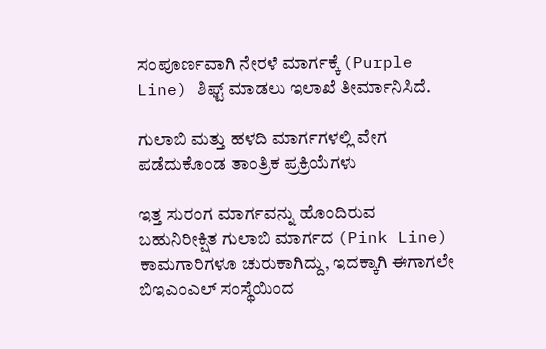ಸಂಪೂರ್ಣವಾಗಿ ನೇರಳೆ ಮಾರ್ಗಕ್ಕೆ (Purple Line) ಶಿಫ್ಟ್ ಮಾಡಲು ಇಲಾಖೆ ತೀರ್ಮಾನಿಸಿದೆ.

ಗುಲಾಬಿ ಮತ್ತು ಹಳದಿ ಮಾರ್ಗಗಳಲ್ಲಿ ವೇಗ ಪಡೆದುಕೊಂಡ ತಾಂತ್ರಿಕ ಪ್ರಕ್ರಿಯೆಗಳು

ಇತ್ತ ಸುರಂಗ ಮಾರ್ಗವನ್ನು ಹೊಂದಿರುವ ಬಹುನಿರೀಕ್ಷಿತ ಗುಲಾಬಿ ಮಾರ್ಗದ (Pink Line) ಕಾಮಗಾರಿಗಳೂ ಚುರುಕಾಗಿದ್ದು, ಇದಕ್ಕಾಗಿ ಈಗಾಗಲೇ ಬಿಇಎಂಎಲ್ ಸಂಸ್ಥೆಯಿಂದ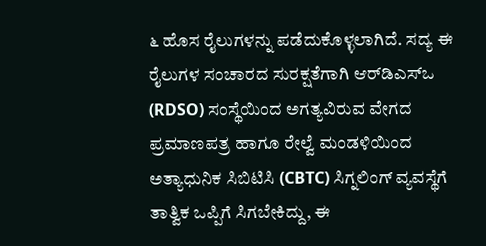೬ ಹೊಸ ರೈಲುಗಳನ್ನು ಪಡೆದುಕೊಳ್ಳಲಾಗಿದೆ. ಸದ್ಯ ಈ ರೈಲುಗಳ ಸಂಚಾರದ ಸುರಕ್ಷತೆಗಾಗಿ ಆರ್‌ಡಿಎಸ್‌ಒ (RDSO) ಸಂಸ್ಥೆಯಿಂದ ಅಗತ್ಯವಿರುವ ವೇಗದ ಪ್ರಮಾಣಪತ್ರ ಹಾಗೂ ರೇಲ್ವೆ ಮಂಡಳಿಯಿಂದ ಅತ್ಯಾಧುನಿಕ ಸಿಬಿಟಿಸಿ (CBTC) ಸಿಗ್ನಲಿಂಗ್ ವ್ಯವಸ್ಥೆಗೆ ತಾತ್ವಿಕ ಒಪ್ಪಿಗೆ ಸಿಗಬೇಕಿದ್ದು, ಈ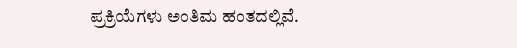ಪ್ರಕ್ರಿಯೆಗಳು ಅಂತಿಮ ಹಂತದಲ್ಲಿವೆ.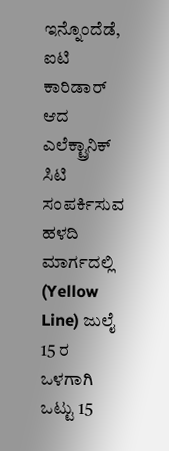ಇನ್ನೊಂದೆಡೆ, ಐಟಿ ಕಾರಿಡಾರ್ ಆದ ಎಲೆಕ್ಟ್ರಾನಿಕ್ ಸಿಟಿ ಸಂಪರ್ಕಿಸುವ ಹಳದಿ ಮಾರ್ಗದಲ್ಲಿ (Yellow Line) ಜುಲೈ 15 ರ ಒಳಗಾಗಿ ಒಟ್ಟು 15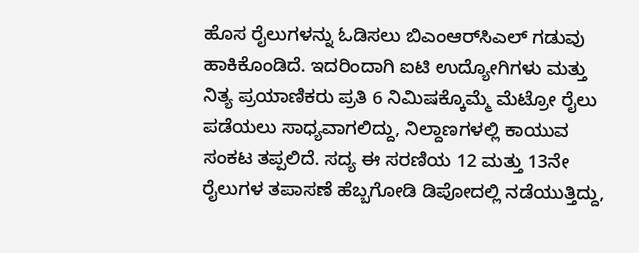ಹೊಸ ರೈಲುಗಳನ್ನು ಓಡಿಸಲು ಬಿಎಂಆರ್‌ಸಿಎಲ್ ಗಡುವು ಹಾಕಿಕೊಂಡಿದೆ. ಇದರಿಂದಾಗಿ ಐಟಿ ಉದ್ಯೋಗಿಗಳು ಮತ್ತು ನಿತ್ಯ ಪ್ರಯಾಣಿಕರು ಪ್ರತಿ 6 ನಿಮಿಷಕ್ಕೊಮ್ಮೆ ಮೆಟ್ರೋ ರೈಲು ಪಡೆಯಲು ಸಾಧ್ಯವಾಗಲಿದ್ದು, ನಿಲ್ದಾಣಗಳಲ್ಲಿ ಕಾಯುವ ಸಂಕಟ ತಪ್ಪಲಿದೆ. ಸದ್ಯ ಈ ಸರಣಿಯ 12 ಮತ್ತು 13ನೇ ರೈಲುಗಳ ತಪಾಸಣೆ ಹೆಬ್ಬಗೋಡಿ ಡಿಪೋದಲ್ಲಿ ನಡೆಯುತ್ತಿದ್ದು,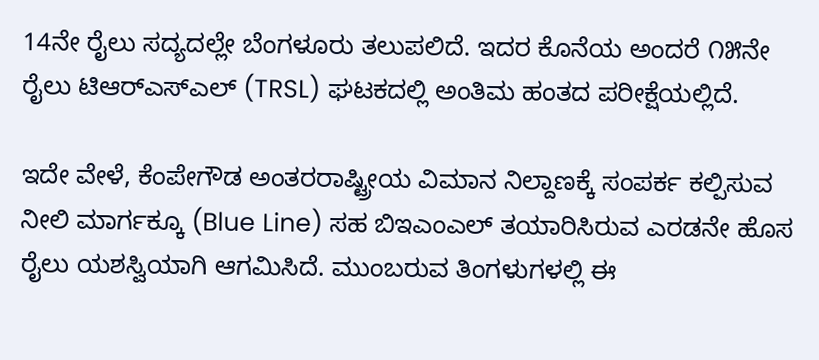14ನೇ ರೈಲು ಸದ್ಯದಲ್ಲೇ ಬೆಂಗಳೂರು ತಲುಪಲಿದೆ. ಇದರ ಕೊನೆಯ ಅಂದರೆ ೧೫ನೇ ರೈಲು ಟಿಆರ್‌ಎಸ್‌ಎಲ್ (TRSL) ಘಟಕದಲ್ಲಿ ಅಂತಿಮ ಹಂತದ ಪರೀಕ್ಷೆಯಲ್ಲಿದೆ.

ಇದೇ ವೇಳೆ, ಕೆಂಪೇಗೌಡ ಅಂತರರಾಷ್ಟ್ರೀಯ ವಿಮಾನ ನಿಲ್ದಾಣಕ್ಕೆ ಸಂಪರ್ಕ ಕಲ್ಪಿಸುವ ನೀಲಿ ಮಾರ್ಗಕ್ಕೂ (Blue Line) ಸಹ ಬಿಇಎಂಎಲ್ ತಯಾರಿಸಿರುವ ಎರಡನೇ ಹೊಸ ರೈಲು ಯಶಸ್ವಿಯಾಗಿ ಆಗಮಿಸಿದೆ. ಮುಂಬರುವ ತಿಂಗಳುಗಳಲ್ಲಿ ಈ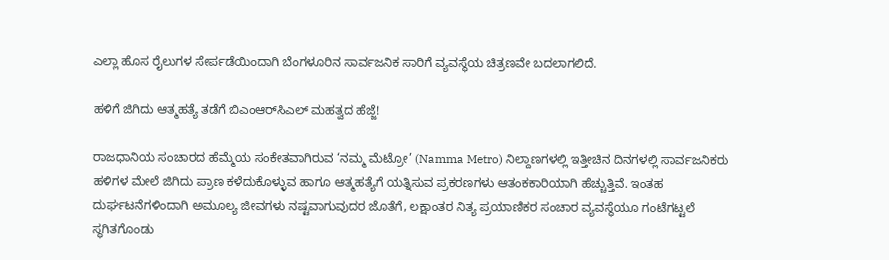ಎಲ್ಲಾ ಹೊಸ ರೈಲುಗಳ ಸೇರ್ಪಡೆಯಿಂದಾಗಿ ಬೆಂಗಳೂರಿನ ಸಾರ್ವಜನಿಕ ಸಾರಿಗೆ ವ್ಯವಸ್ಥೆಯ ಚಿತ್ರಣವೇ ಬದಲಾಗಲಿದೆ.

ಹಳಿಗೆ ಜಿಗಿದು ಆತ್ಮಹತ್ಯೆ ತಡೆಗೆ ಬಿಎಂಆರ್‌ಸಿಎಲ್ ಮಹತ್ವದ ಹೆಜ್ಜೆ!

ರಾಜಧಾನಿಯ ಸಂಚಾರದ ಹೆಮ್ಮೆಯ ಸಂಕೇತವಾಗಿರುವ ‘ನಮ್ಮ ಮೆಟ್ರೋ’ (Namma Metro) ನಿಲ್ದಾಣಗಳಲ್ಲಿ ಇತ್ತೀಚಿನ ದಿನಗಳಲ್ಲಿ ಸಾರ್ವಜನಿಕರು ಹಳಿಗಳ ಮೇಲೆ ಜಿಗಿದು ಪ್ರಾಣ ಕಳೆದುಕೊಳ್ಳುವ ಹಾಗೂ ಆತ್ಮಹತ್ಯೆಗೆ ಯತ್ನಿಸುವ ಪ್ರಕರಣಗಳು ಆತಂಕಕಾರಿಯಾಗಿ ಹೆಚ್ಚುತ್ತಿವೆ. ಇಂತಹ ದುರ್ಘಟನೆಗಳಿಂದಾಗಿ ಅಮೂಲ್ಯ ಜೀವಗಳು ನಷ್ಟವಾಗುವುದರ ಜೊತೆಗೆ, ಲಕ್ಷಾಂತರ ನಿತ್ಯ ಪ್ರಯಾಣಿಕರ ಸಂಚಾರ ವ್ಯವಸ್ಥೆಯೂ ಗಂಟೆಗಟ್ಟಲೆ ಸ್ಥಗಿತಗೊಂಡು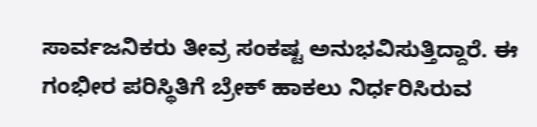ಸಾರ್ವಜನಿಕರು ತೀವ್ರ ಸಂಕಷ್ಟ ಅನುಭವಿಸುತ್ತಿದ್ದಾರೆ. ಈ ಗಂಭೀರ ಪರಿಸ್ಥಿತಿಗೆ ಬ್ರೇಕ್ ಹಾಕಲು ನಿರ್ಧರಿಸಿರುವ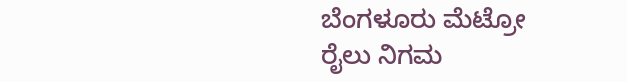ಬೆಂಗಳೂರು ಮೆಟ್ರೋ ರೈಲು ನಿಗಮ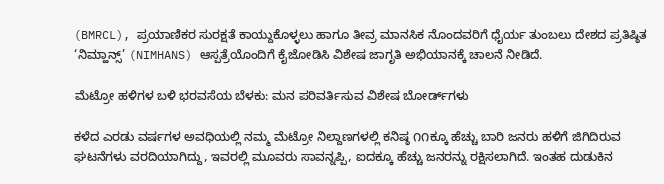(BMRCL), ಪ್ರಯಾಣಿಕರ ಸುರಕ್ಷತೆ ಕಾಯ್ದುಕೊಳ್ಳಲು ಹಾಗೂ ತೀವ್ರ ಮಾನಸಿಕ ನೊಂದವರಿಗೆ ಧೈರ್ಯ ತುಂಬಲು ದೇಶದ ಪ್ರತಿಷ್ಠಿತ ‘ನಿಮ್ಹಾನ್ಸ್’ (NIMHANS) ಆಸ್ಪತ್ರೆಯೊಂದಿಗೆ ಕೈಜೋಡಿಸಿ ವಿಶೇಷ ಜಾಗೃತಿ ಅಭಿಯಾನಕ್ಕೆ ಚಾಲನೆ ನೀಡಿದೆ.

ಮೆಟ್ರೋ ಹಳಿಗಳ ಬಳಿ ಭರವಸೆಯ ಬೆಳಕು: ಮನ ಪರಿವರ್ತಿಸುವ ವಿಶೇಷ ಬೋರ್ಡ್‌ಗಳು

ಕಳೆದ ಎರಡು ವರ್ಷಗಳ ಅವಧಿಯಲ್ಲಿ ನಮ್ಮ ಮೆಟ್ರೋ ನಿಲ್ದಾಣಗಳಲ್ಲಿ ಕನಿಷ್ಠ ೧೧ಕ್ಕೂ ಹೆಚ್ಚು ಬಾರಿ ಜನರು ಹಳಿಗೆ ಜಿಗಿದಿರುವ ಘಟನೆಗಳು ವರದಿಯಾಗಿದ್ದು, ಇವರಲ್ಲಿ ಮೂವರು ಸಾವನ್ನಪ್ಪಿ, ಐದಕ್ಕೂ ಹೆಚ್ಚು ಜನರನ್ನು ರಕ್ಷಿಸಲಾಗಿದೆ. ಇಂತಹ ದುಡುಕಿನ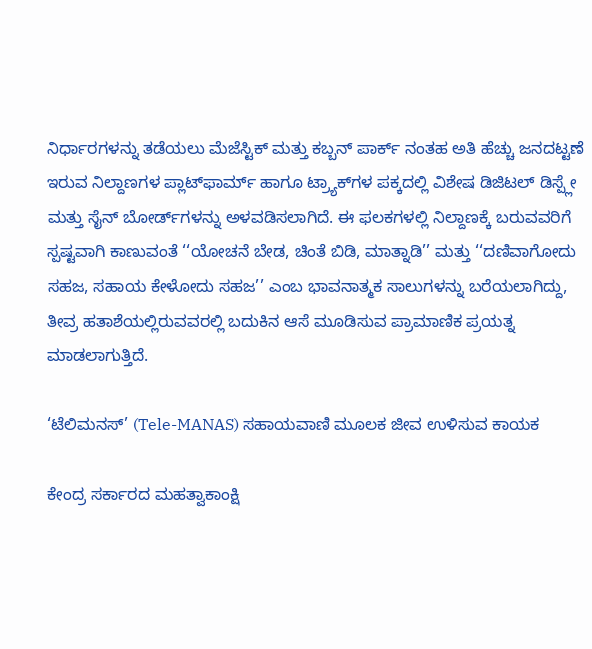ನಿರ್ಧಾರಗಳನ್ನು ತಡೆಯಲು ಮೆಜೆಸ್ಟಿಕ್ ಮತ್ತು ಕಬ್ಬನ್ ಪಾರ್ಕ್ ನಂತಹ ಅತಿ ಹೆಚ್ಚು ಜನದಟ್ಟಣೆ ಇರುವ ನಿಲ್ದಾಣಗಳ ಪ್ಲಾಟ್‌ಫಾರ್ಮ್ ಹಾಗೂ ಟ್ರ್ಯಾಕ್‌ಗಳ ಪಕ್ಕದಲ್ಲಿ ವಿಶೇಷ ಡಿಜಿಟಲ್ ಡಿಸ್ಪ್ಲೇ ಮತ್ತು ಸೈನ್ ಬೋರ್ಡ್‌ಗಳನ್ನು ಅಳವಡಿಸಲಾಗಿದೆ. ಈ ಫಲಕಗಳಲ್ಲಿ ನಿಲ್ದಾಣಕ್ಕೆ ಬರುವವರಿಗೆ ಸ್ಪಷ್ಟವಾಗಿ ಕಾಣುವಂತೆ ‘‘ಯೋಚನೆ ಬೇಡ, ಚಿಂತೆ ಬಿಡಿ, ಮಾತ್ನಾಡಿ’’ ಮತ್ತು ‘‘ದಣಿವಾಗೋದು ಸಹಜ, ಸಹಾಯ ಕೇಳೋದು ಸಹಜ’’ ಎಂಬ ಭಾವನಾತ್ಮಕ ಸಾಲುಗಳನ್ನು ಬರೆಯಲಾಗಿದ್ದು, ತೀವ್ರ ಹತಾಶೆಯಲ್ಲಿರುವವರಲ್ಲಿ ಬದುಕಿನ ಆಸೆ ಮೂಡಿಸುವ ಪ್ರಾಮಾಣಿಕ ಪ್ರಯತ್ನ ಮಾಡಲಾಗುತ್ತಿದೆ.

‘ಟೆಲಿಮನಸ್’ (Tele-MANAS) ಸಹಾಯವಾಣಿ ಮೂಲಕ ಜೀವ ಉಳಿಸುವ ಕಾಯಕ

ಕೇಂದ್ರ ಸರ್ಕಾರದ ಮಹತ್ವಾಕಾಂಕ್ಷಿ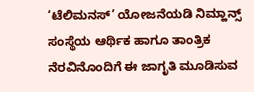‘ಟೆಲಿಮನಸ್’ ಯೋಜನೆಯಡಿ ನಿಮ್ಹಾನ್ಸ್ ಸಂಸ್ಥೆಯ ಆರ್ಥಿಕ ಹಾಗೂ ತಾಂತ್ರಿಕ ನೆರವಿನೊಂದಿಗೆ ಈ ಜಾಗೃತಿ ಮೂಡಿಸುವ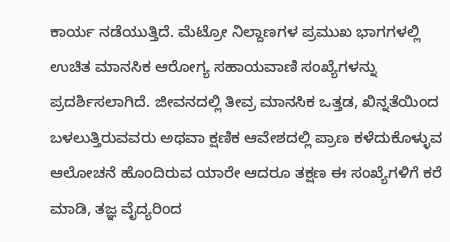ಕಾರ್ಯ ನಡೆಯುತ್ತಿದೆ. ಮೆಟ್ರೋ ನಿಲ್ದಾಣಗಳ ಪ್ರಮುಖ ಭಾಗಗಳಲ್ಲಿ ಉಚಿತ ಮಾನಸಿಕ ಆರೋಗ್ಯ ಸಹಾಯವಾಣಿ ಸಂಖ್ಯೆಗಳನ್ನು ಪ್ರದರ್ಶಿಸಲಾಗಿದೆ. ಜೀವನದಲ್ಲಿ ತೀವ್ರ ಮಾನಸಿಕ ಒತ್ತಡ, ಖಿನ್ನತೆಯಿಂದ ಬಳಲುತ್ತಿರುವವರು ಅಥವಾ ಕ್ಷಣಿಕ ಆವೇಶದಲ್ಲಿ ಪ್ರಾಣ ಕಳೆದುಕೊಳ್ಳುವ ಆಲೋಚನೆ ಹೊಂದಿರುವ ಯಾರೇ ಆದರೂ ತಕ್ಷಣ ಈ ಸಂಖ್ಯೆಗಳಿಗೆ ಕರೆ ಮಾಡಿ, ತಜ್ಞ ವೈದ್ಯರಿಂದ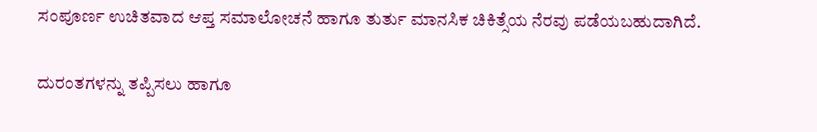ಸಂಪೂರ್ಣ ಉಚಿತವಾದ ಆಪ್ತ ಸಮಾಲೋಚನೆ ಹಾಗೂ ತುರ್ತು ಮಾನಸಿಕ ಚಿಕಿತ್ಸೆಯ ನೆರವು ಪಡೆಯಬಹುದಾಗಿದೆ.

ದುರಂತಗಳನ್ನು ತಪ್ಪಿಸಲು ಹಾಗೂ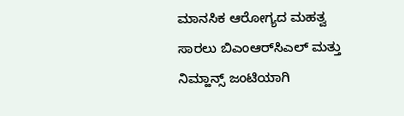ಮಾನಸಿಕ ಆರೋಗ್ಯದ ಮಹತ್ವ ಸಾರಲು ಬಿಎಂಆರ್‌ಸಿಎಲ್ ಮತ್ತು ನಿಮ್ಹಾನ್ಸ್ ಜಂಟಿಯಾಗಿ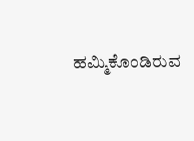ಹಮ್ಮಿಕೊಂಡಿರುವ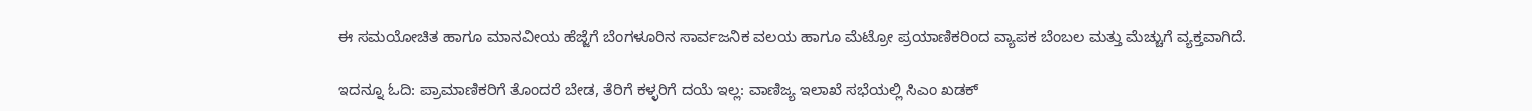ಈ ಸಮಯೋಚಿತ ಹಾಗೂ ಮಾನವೀಯ ಹೆಜ್ಜೆಗೆ ಬೆಂಗಳೂರಿನ ಸಾರ್ವಜನಿಕ ವಲಯ ಹಾಗೂ ಮೆಟ್ರೋ ಪ್ರಯಾಣಿಕರಿಂದ ವ್ಯಾಪಕ ಬೆಂಬಲ ಮತ್ತು ಮೆಚ್ಚುಗೆ ವ್ಯಕ್ತವಾಗಿದೆ.

ಇದನ್ನೂ ಓದಿ: ಪ್ರಾಮಾಣಿಕರಿಗೆ ತೊಂದರೆ ಬೇಡ, ತೆರಿಗೆ ಕಳ್ಳರಿಗೆ ದಯೆ ಇಲ್ಲ: ವಾಣಿಜ್ಯ ಇಲಾಖೆ ಸಭೆಯಲ್ಲಿ ಸಿಎಂ ಖಡಕ್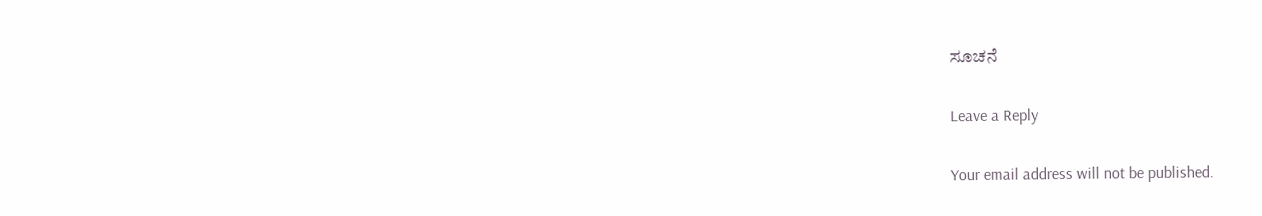ಸೂಚನೆ

Leave a Reply

Your email address will not be published.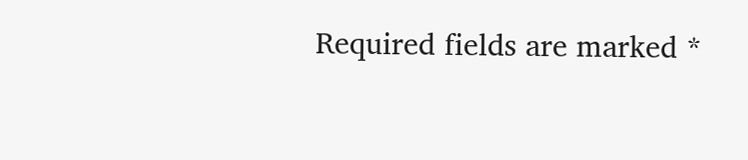Required fields are marked *